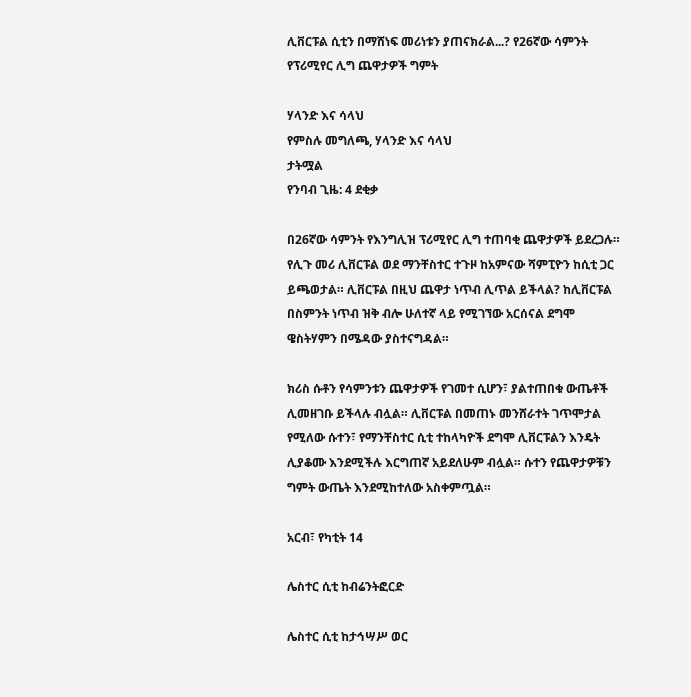ሊቨርፑል ሲቲን በማሸነፍ መሪነቱን ያጠናክራል...? የ26ኛው ሳምንት የፕሪሚየር ሊግ ጨዋታዎች ግምት

ሃላንድ እና ሳላህ
የምስሉ መግለጫ, ሃላንድ እና ሳላህ
ታትሟል
የንባብ ጊዜ: 4 ደቂቃ

በ26ኛው ሳምንት የእንግሊዝ ፕሪሚየር ሊግ ተጠባቂ ጨዋታዎች ይደረጋሉ። የሊጉ መሪ ሊቨርፑል ወደ ማንቸስተር ተጉዞ ከአምናው ሻምፒዮን ከሲቲ ጋር ይጫወታል። ሊቨርፑል በዚህ ጨዋታ ነጥብ ሊጥል ይችላል? ከሊቨርፑል በስምንት ነጥብ ዝቅ ብሎ ሁለተኛ ላይ የሚገኘው አርሰናል ደግሞ ዌስትሃምን በሜዳው ያስተናግዳል።

ክሪስ ሱቶን የሳምንቱን ጨዋታዎች የገመተ ሲሆን፣ ያልተጠበቁ ውጤቶች ሊመዘገቡ ይችላሉ ብሏል። ሊቨርፑል በመጠኑ መንሸራተት ገጥሞታል የሚለው ሱተን፣ የማንቸስተር ሲቲ ተከላካዮች ደግሞ ሊቨርፑልን እንዴት ሊያቆሙ እንደሚችሉ እርግጠኛ አይደለሁም ብሏል። ሱተን የጨዋታዎቹን ግምት ውጤት እንደሚከተለው አስቀምጧል።

አርብ፣ የካቲት 14

ሌስተር ሲቲ ከብሬንትፎርድ

ሌስተር ሲቲ ከታኅሣሥ ወር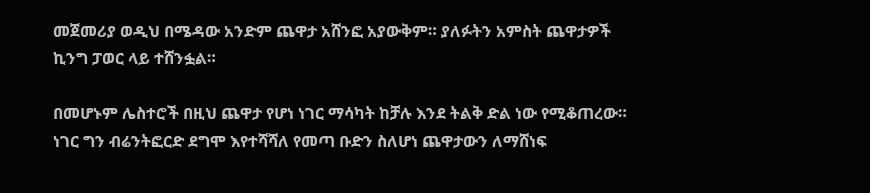መጀመሪያ ወዲህ በሜዳው አንድም ጨዋታ አሸንፎ አያውቅም። ያለፉትን አምስት ጨዋታዎች ኪንግ ፓወር ላይ ተሸንፏል።

በመሆኑም ሌስተሮች በዚህ ጨዋታ የሆነ ነገር ማሳካት ከቻሉ እንደ ትልቅ ድል ነው የሚቆጠረው። ነገር ግን ብሬንትፎርድ ደግሞ እየተሻሻለ የመጣ ቡድን ስለሆነ ጨዋታውን ለማሸነፍ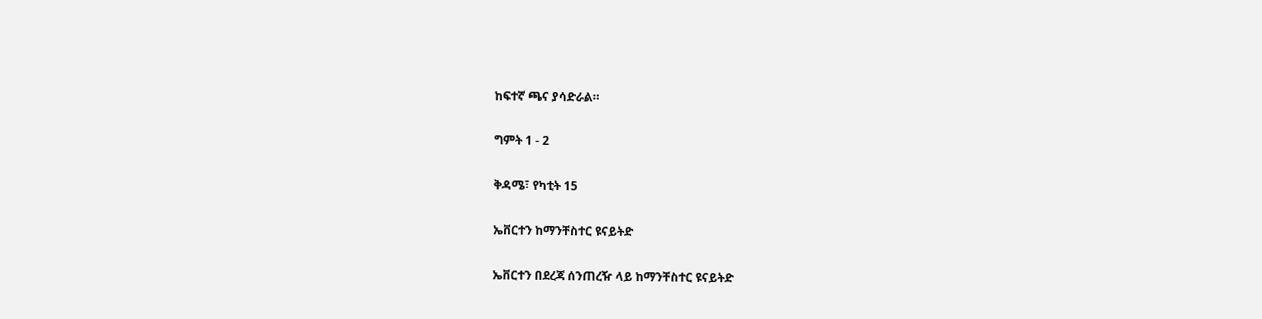ከፍተኛ ጫና ያሳድራል።

ግምት 1 - 2

ቅዳሜ፣ የካቲት 15

ኤቨርተን ከማንቸስተር ዩናይትድ

ኤቨርተን በደረጃ ሰንጠረዥ ላይ ከማንቸስተር ዩናይትድ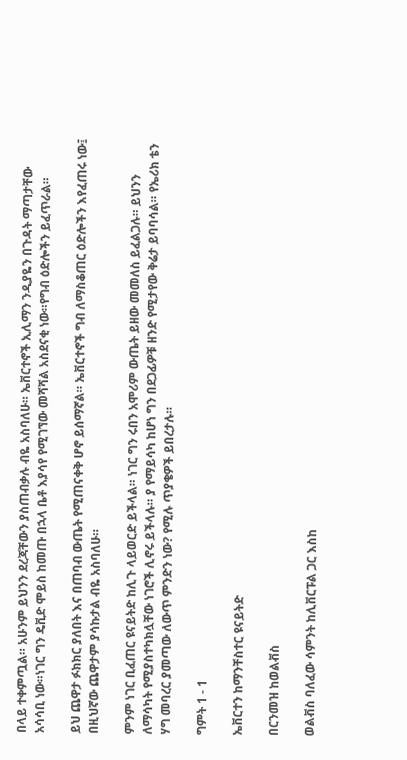በላይ ተቀምጧል። አሁንም ይህንን ደረጃቸውን ያስጠብቃሉ ብዬ አስባለሁ። ኤቨርተኖች ኢሊማን ንዲያዬን በጉዳት ማጣታቸው አሳሳቢ ነው።ነገር ግን ዴቪድ ሞይስ ከመጡ በኋላ ቤቶ እያሳየ የሚገኘው መሻሻል አስደናቂ ነው።የግብ ዕድሎችን ይፈጥራል።

ይህ ጨዋታ ፉክክር ያለበት እና በጠባብ ውጤት የሚጠናቀቅ ሆኖ ይሰማኛል። ኤቨርተኖች ግብ ለማስቆጠር ዕድሎችን እየፈጠሩ ነው፤ በዚህኛው ጨዋታም ያሳኩታል ብዬ አስባለሁ።

ምንም ነገር ቢፈጠር ዩናይትድ ከሊጉ ላይወርድ ይችላል። ነገር ግን ሩበን አሞሪም ውጤት ይዘው መመለስ ይፈልጋሉ። ይህንን ለማሳካት የሚያስተካክሏቸው ነገሮች ሊኖሩ ይችላሉ። ያ የማይሳካ ከሆነ ግን በደጋፊዎቹ ዘንድ የሚታየው ቅሬታ ይባባሳል። የኤሪክ ቴን ሃግ መባረር ያመጣው ለውጥ ምንድን ነው? የሚሉ ጥያቄዎች ይበረታሉ።

ግምት 1 - 1

ኤቨርተን ከማንቸስተር ዩናይትድ

በርንመዝ ከወልቭስ

ወልቭስ ባለፈው ሳምንት ከሊቨርፑል ጋር እስከ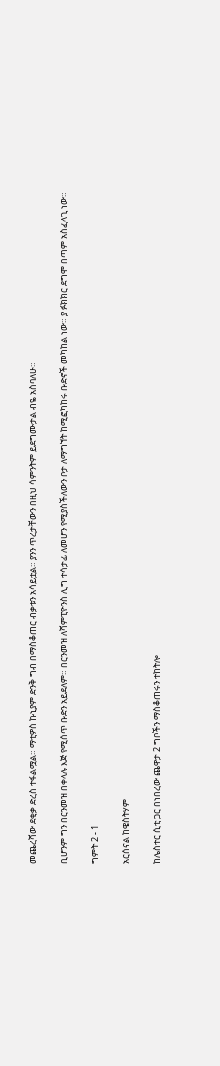መጨረሻው ደቂቃ ድረስ ተፋልሟል። ማቲዎስ ኩኒያም ድንቅ ግብ በማስቆጠር ብቃቱን አሳይቷል። ያንን ጥረታቸውን በዚህ ሳምንትም ይደግሙታል ብዬ አስባለሁ።

ቢሆንም ግን በርንመዝ በቀላሉ እጅ የሚሰጥ ቡድን አይደለም። በርንመዝ ለሻምፒዮንስ ሊግ ተሳታፊ ለመሆን የሚያስችለውን ቦታ ለማግኘት ከሚፎካከሩ ቡድኖች መካከል ነው። ያ ፉክክር ደግሞ በጣም አስፈላጊ ነው።

ግምት 2 - 1

አርሰናል ከዌስትሃም

ከሌስተር ሲቲ ጋር በነበረው ጨዋታ 2 ግቦችን ማስቆጠሩን ተከትሎ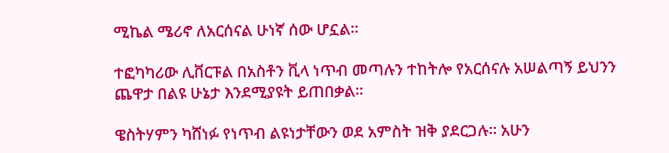ሚኬል ሜሪኖ ለአርሰናል ሁነኛ ሰው ሆኗል።

ተፎካካሪው ሊቨርፑል በአስቶን ቪላ ነጥብ መጣሉን ተከትሎ የአርሰናሉ አሠልጣኝ ይህንን ጨዋታ በልዩ ሁኔታ እንደሚያዩት ይጠበቃል።

ዌስትሃምን ካሸነፉ የነጥብ ልዩነታቸውን ወደ አምስት ዝቅ ያደርጋሉ። አሁን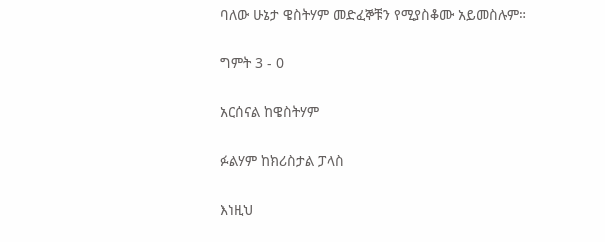ባለው ሁኔታ ዌስትሃም መድፈኞቹን የሚያስቆሙ አይመስሉም።

ግምት 3 - 0

አርሰናል ከዌስትሃም

ፉልሃም ከክሪስታል ፓላስ

እነዚህ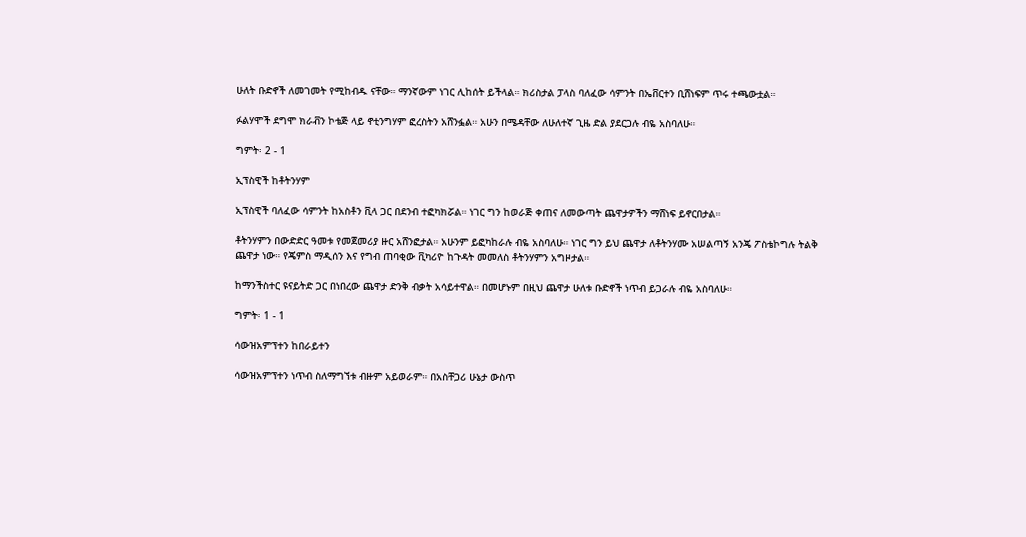ሁለት ቡድኖች ለመገመት የሚከብዱ ናቸው። ማንኛውም ነገር ሊከሰት ይችላል። ክሪስታል ፓላስ ባለፈው ሳምንት በኤቨርተን ቢሸነፍም ጥሩ ተጫውቷል።

ፉልሃሞች ደግሞ ክራቭን ኮቴጅ ላይ ኖቲንግሃም ፎረስትን አሸንፏል። አሁን በሜዳቸው ለሁለተኛ ጊዜ ድል ያደርጋሉ ብዬ አስባለሁ።

ግምት፡ 2 - 1

ኢፕስዊች ከቶትንሃም

ኢፕስዊች ባለፈው ሳምንት ከአስቶን ቪላ ጋር በደንብ ተፎካክሯል። ነገር ግን ከወራጅ ቀጠና ለመውጣት ጨዋታዎችን ማሸነፍ ይኖርበታል።

ቶትንሃምን በውድድር ዓመቱ የመጀመሪያ ዙር አሸንፎታል። አሁንም ይፎካከራሉ ብዬ አስባለሁ። ነገር ግን ይህ ጨዋታ ለቶትንሃሙ አሠልጣኝ አንጄ ፖስቴኮግሉ ትልቅ ጨዋታ ነው። የጄምስ ማዲሰን እና የግብ ጠባቂው ቪካሪዮ ከጉዳት መመለስ ቶትንሃምን አግዞታል።

ከማንችስተር ዩናይትድ ጋር በነበረው ጨዋታ ድንቅ ብቃት አሳይተዋል። በመሆኑም በዚህ ጨዋታ ሁለቱ ቡድኖች ነጥብ ይጋራሉ ብዬ አስባለሁ።

ግምት፡ 1 - 1

ሳውዝአምፕተን ከበራይተን

ሳውዝአምፕተን ነጥብ ስለማግኘቱ ብዙም አይወራም። በአስቸጋሪ ሁኔታ ውስጥ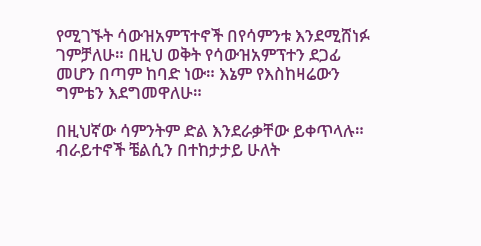የሚገኙት ሳውዝአምፕተኖች በየሳምንቱ እንደሚሸነፉ ገምቻለሁ። በዚህ ወቅት የሳውዝአምፕተን ደጋፊ መሆን በጣም ከባድ ነው። እኔም የእስከዛሬውን ግምቴን እደግመዋለሁ።

በዚህኛው ሳምንትም ድል እንደራቃቸው ይቀጥላሉ። ብራይተኖች ቼልሲን በተከታታይ ሁለት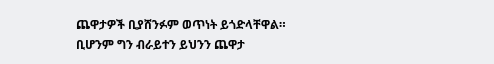ጨዋታዎች ቢያሸንፉም ወጥነት ይጎድላቸዋል። ቢሆንም ግን ብራይተን ይህንን ጨዋታ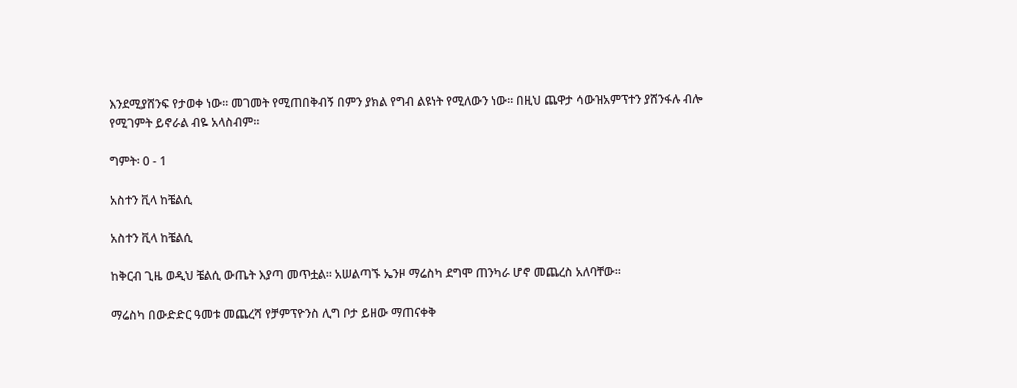እንደሚያሸንፍ የታወቀ ነው። መገመት የሚጠበቅብኝ በምን ያክል የግብ ልዩነት የሚለውን ነው። በዚህ ጨዋታ ሳውዝአምፕተን ያሸንፋሉ ብሎ የሚገምት ይኖራል ብዬ አላስብም።

ግምት፡ 0 - 1

አስተን ቪላ ከቼልሲ

አስተን ቪላ ከቼልሲ

ከቅርብ ጊዜ ወዲህ ቼልሲ ውጤት እያጣ መጥቷል። አሠልጣኙ ኤንዞ ማሬስካ ደግሞ ጠንካራ ሆኖ መጨረስ አለባቸው።

ማሬስካ በውድድር ዓመቱ መጨረሻ የቻምፕዮንስ ሊግ ቦታ ይዘው ማጠናቀቅ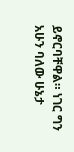ይኖርባቸዋል። ነገር ግን አሁን ባለው ሁኔታ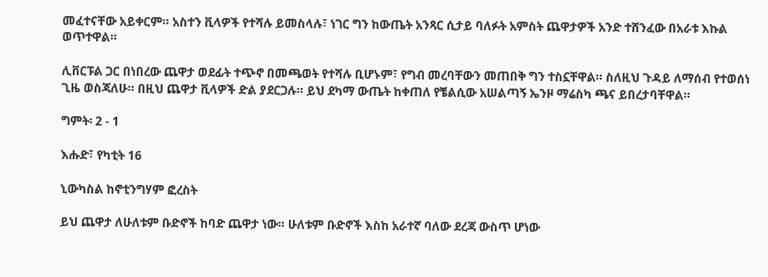መፈተናቸው አይቀርም። አስተን ቪላዎች የተሻሉ ይመስላሉ፣ ነገር ግን ከውጤት አንጻር ሲታይ ባለፉት አምስት ጨዋታዎች አንድ ተሸንፈው በአራቱ እኩል ወጥተዋል።

ሊቨርፑል ጋር በነበረው ጨዋታ ወደፊት ተጭኖ በመጫወት የተሻሉ ቢሆኑም፣ የግብ መረባቸውን መጠበቅ ግን ተስኗቸዋል። ስለዚህ ጉዳይ ለማሰብ የተወሰነ ጊዜ ወስጃለሁ። በዚህ ጨዋታ ቪላዎች ድል ያደርጋሉ። ይህ ደካማ ውጤት ከቀጠለ የቼልሲው አሠልጣኝ ኤንዞ ማሬስካ ጫና ይበረታባቸዋል።

ግምት፡ 2 - 1

እሑድ፣ የካቲት 16

ኒውካስል ከኖቲንግሃም ፎረስት

ይህ ጨዋታ ለሁለቱም ቡድኖች ከባድ ጨዋታ ነው። ሁለቱም ቡድኖች እስከ አራተኛ ባለው ደረጃ ውስጥ ሆነው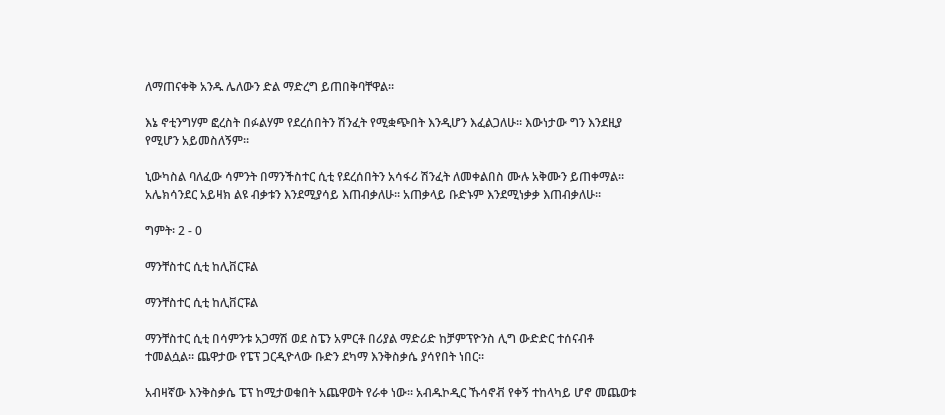ለማጠናቀቅ አንዱ ሌለውን ድል ማድረግ ይጠበቅባቸዋል።

እኔ ኖቲንግሃም ፎረስት በፉልሃም የደረሰበትን ሽንፈት የሚቋጭበት እንዲሆን እፈልጋለሁ። እውነታው ግን እንደዚያ የሚሆን አይመስለኝም።

ኒውካስል ባለፈው ሳምንት በማንችስተር ሲቲ የደረሰበትን አሳፋሪ ሽንፈት ለመቀልበስ ሙሉ አቅሙን ይጠቀማል። አሌክሳንደር አይዛክ ልዩ ብቃቱን እንደሚያሳይ እጠብቃለሁ። አጠቃላይ ቡድኑም እንደሚነቃቃ እጠብቃለሁ።

ግምት፡ 2 - 0

ማንቸስተር ሲቲ ከሊቨርፑል

ማንቸስተር ሲቲ ከሊቨርፑል

ማንቸስተር ሲቲ በሳምንቱ አጋማሽ ወደ ስፔን አምርቶ በሪያል ማድሪድ ከቻምፕዮንስ ሊግ ውድድር ተሰናብቶ ተመልሷል። ጨዋታው የፔፕ ጋርዲዮላው ቡድን ደካማ እንቅስቃሴ ያሳየበት ነበር።

አብዛኛው እንቅስቃሴ ፔፕ ከሚታወቁበት አጨዋወት የራቀ ነው። አብዱኮዲር ኹሳኖቭ የቀኝ ተከላካይ ሆኖ መጨወቱ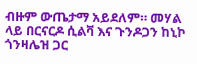ብዙም ውጤታማ አይደለም። መሃል ላይ በርናርዶ ሲልቫ እና ጉንዶጋን ከኒኮ ጎንዛሌዝ ጋር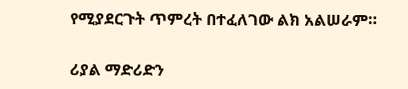የሚያደርጉት ጥምረት በተፈለገው ልክ አልሠራም።

ሪያል ማድሪድን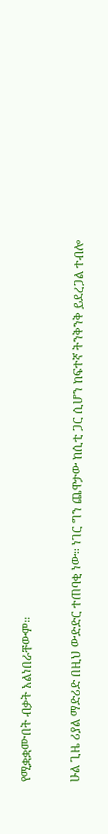የሚቋቋሙበት ብቃት አልነበራቸውም።

ሁል ጊዜ ሪያል ማድሪድ በዚህ ውድድር ተጠባቂ ነው። ነገር ግን ጨዋታው ከሲቲ ጋር ሲሆን ከፍተኛ ትንቅንቅ ይደረጋል ተብሎ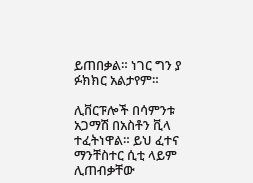ይጠበቃል። ነገር ግን ያ ፉክክር አልታየም።

ሊቨርፑሎች በሳምንቱ አጋማሽ በአስቶን ቪላ ተፈትነዋል። ይህ ፈተና ማንቸስተር ሲቲ ላይም ሊጠብቃቸው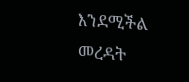እንደሚችል መረዳት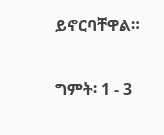ይኖርባቸዋል።

ግምት፡ 1 - 3